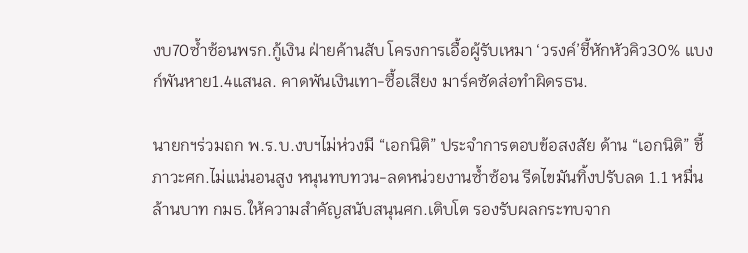งบ70ซ้ำซ้อนพรก.กู้เงิน ฝ่ายค้านสับ โครงการเอื้อผู้รับเหมา ‘วรงค์’ชี้หักหัวคิว30% แบงก์พันหาย1.4แสนล. คาดพันเงินเทา-ซื้อเสียง มาร์คซัดส่อทำผิดรธน.

นายกฯร่วมถก พ.ร.บ.งบฯไม่ห่วงมี “เอกนิติ” ประจำการตอบข้อสงสัย ด้าน “เอกนิติ” ชี้ภาวะศก.ไม่แน่นอนสูง หนุนทบทวน-ลดหน่วยงานซ้ำซ้อน รีดไขมันทิ้งปรับลด 1.1 หมื่นล้านบาท กมธ.ให้ความสำคัญสนับสนุนศก.เติบโต รองรับผลกระทบจาก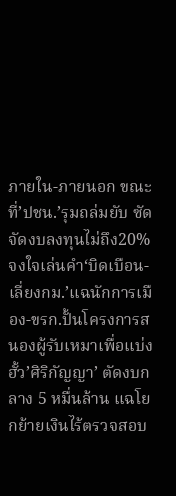ภายใน-ภายนอก ขณะที่’ปชน.’รุมถล่มยับ ซัดจัดงบลงทุนไม่ถึง20%จงใจเล่นคำ‘บิดเบือน-เลี่ยงกม.’แฉนักการเมือง-ขรก.ปั้นโครงการสนองผู้รับเหมาเพื่อแบ่งฮั้ว’ศิริกัญญา’ ตัดงบกลาง 5 หมื่นล้าน แฉโยกย้ายเงินไร้ตรวจสอบ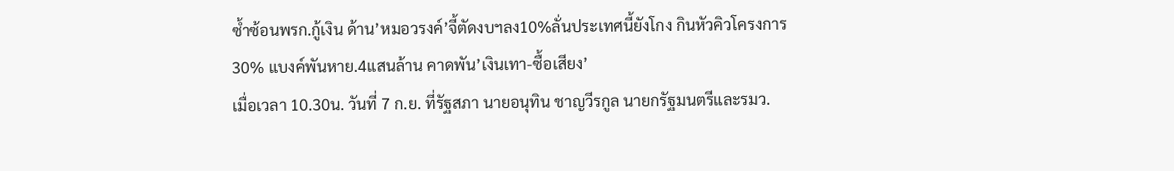ซ้ำซ้อนพรก.กู้เงิน ด้าน’หมอวรงค์’จี้ตัดงบฯลง10%ลั่นประเทศนี้ยังโกง กินหัวคิวโครงการ30% แบงค์พันหาย.4แสนล้าน คาดพัน’เงินเทา-ซื้อเสียง’
เมื่อเวลา 10.30น. วันที่ 7 ก.ย. ที่รัฐสภา นายอนุทิน ชาญวีรกูล นายกรัฐมนตรีและรมว.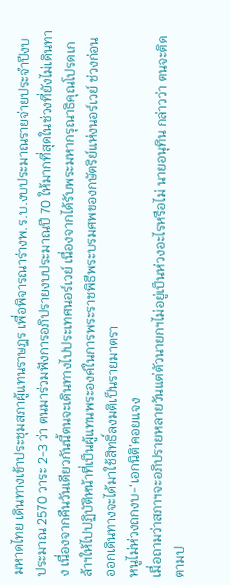มหาดไทย เดินทางเข้าประชุมสภาผู้แทนราษฎร เพื่อพิจารณาร่างพ.ร.บ.งบประมาณรายจ่ายประจำปีงบประมาณ 2570 วาระ 2-3 ว่า ตนมาร่วมฟังการอภิปรายงบประมาณปี 70 ให้มากที่สุดในช่วงที่ยังไม่เดินทาง เนื่องจากคืนวันเดียวกันนี้ตนจะเดินทางไปประเทศนอร์เวย์ เนื่องจากได้รับพระมหากรุณาธิคุณโปรดเกล้าฯให้ไปปฏิบัติหน้าที่เป็นผู้แทนพระองค์ในการพระราชพิธีพระบรมศพของกษัตริย์แห่งนอร์เวย์ ช่วงก่อนออกเดินทางจะได้มาใช้สิทธิ์ลงมติเป็นรายมาตรา
หนูไม่ห่วงถกงบ-‘เอกนิติ’คอยแจง
เมื่อถามว่าสภาฯจะอภิปรายหลายวันแต่ตัวนายกฯไม่อยู่เป็นห่วงอะไรหรือไม่ นายอนุทิน กล่าวว่า ตนจะติดตามป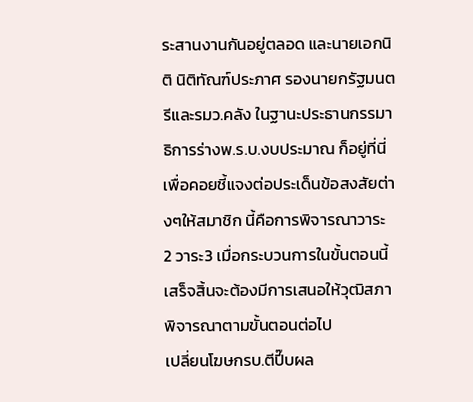ระสานงานกันอยู่ตลอด และนายเอกนิติ นิติทัณฑ์ประภาศ รองนายกรัฐมนตรีและรมว.คลัง ในฐานะประธานกรรมาธิการร่างพ.ร.บ.งบประมาณ ก็อยู่ที่นี่เพื่อคอยชี้แจงต่อประเด็นข้อสงสัยต่างๆให้สมาชิก นี้คือการพิจารณาวาระ 2 วาระ3 เมื่อกระบวนการในขั้นตอนนี้เสร็จสิ้นจะต้องมีการเสนอให้วุฒิสภาพิจารณาตามขั้นตอนต่อไป
เปลี่ยนโฆษกรบ.ตีปี๊บผล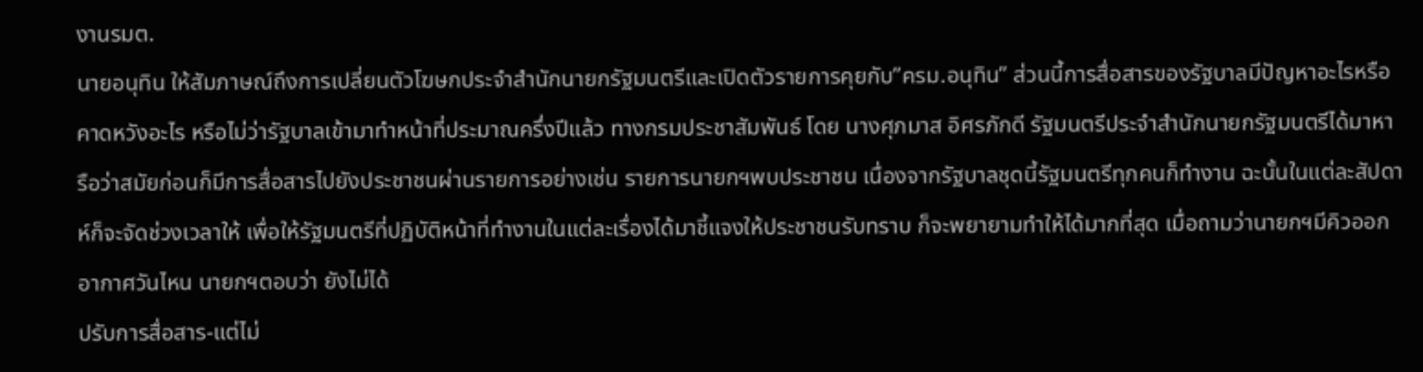งานรมต.
นายอนุทิน ให้สัมภาษณ์ถึงการเปลี่ยนตัวโฆษกประจำสำนักนายกรัฐมนตรีและเปิดตัวรายการคุยกับ”ครม.อนุทิน” ส่วนนี้การสื่อสารของรัฐบาลมีปัญหาอะไรหรือคาดหวังอะไร หรือไม่ว่ารัฐบาลเข้ามาทำหน้าที่ประมาณครึ่งปีแล้ว ทางกรมประชาสัมพันธ์ โดย นางศุภมาส อิศรภักดี รัฐมนตรีประจำสำนักนายกรัฐมนตรีได้มาหารือว่าสมัยก่อนก็มีการสื่อสารไปยังประชาชนผ่านรายการอย่างเช่น รายการนายกฯพบประชาชน เนื่องจากรัฐบาลชุดนี้รัฐมนตรีทุกคนก็ทำงาน ฉะนั้นในแต่ละสัปดาห์ก็จะจัดช่วงเวลาให้ เพื่อให้รัฐมนตรีที่ปฏิบัติหน้าที่ทำงานในแต่ละเรื่องได้มาชี้แจงให้ประชาชนรับทราบ ก็จะพยายามทำให้ได้มากที่สุด เมื่อถามว่านายกฯมีคิวออกอากาศวันไหน นายกฯตอบว่า ยังไม่ได้
ปรับการสื่อสาร-แต่ไม่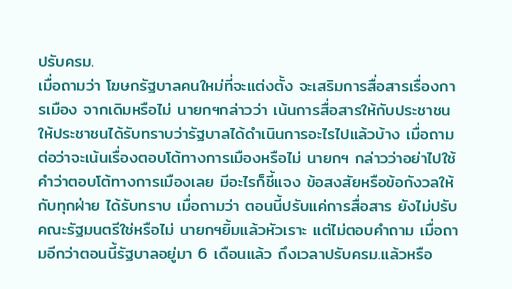ปรับครม.
เมื่อถามว่า โฆษกรัฐบาลคนใหม่ที่จะแต่งตั้ง จะเสริมการสื่อสารเรื่องการเมือง จากเดิมหรือไม่ นายกฯกล่าวว่า เน้นการสื่อสารให้กับประชาชน ให้ประชาชนได้รับทราบว่ารัฐบาลได้ดำเนินการอะไรไปแล้วบ้าง เมื่อถามต่อว่าจะเน้นเรื่องตอบโต้ทางการเมืองหรือไม่ นายกฯ กล่าวว่าอย่าไปใช้คำว่าตอบโต้ทางการเมืองเลย มีอะไรก็ชี้แจง ข้อสงสัยหรือข้อกังวลให้กับทุกฝ่าย ได้รับทราบ เมื่อถามว่า ตอนนี้ปรับแค่การสื่อสาร ยังไม่ปรับคณะรัฐมนตรีใช่หรือไม่ นายกฯยิ้มแล้วหัวเราะ แต่ไม่ตอบคำถาม เมื่อถามอีกว่าตอนนี้รัฐบาลอยู่มา 6 เดือนแล้ว ถึงเวลาปรับครม.แล้วหรือ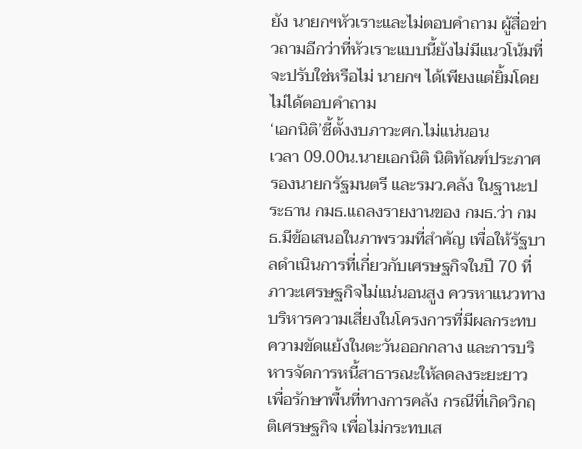ยัง นายกฯหัวเราะและไม่ตอบคำถาม ผู้สื่อข่าวถามอีกว่าที่หัวเราะแบบนี้ยังไม่มีแนวโน้มที่จะปรับใช่หรือไม่ นายกฯ ได้เพียงแต่ยิ้มโดยไม่ได้ตอบคำถาม
‘เอกนิติ’ชี้ตั้งงบภาวะศก.ไม่แน่นอน
เวลา 09.00น.นายเอกนิติ นิติทัณฑ์ประภาศ รองนายกรัฐมนตรี และรมว.คลัง ในฐานะประธาน กมธ.แถลงรายงานของ กมธ.ว่า กมธ.มีข้อเสนอในภาพรวมที่สำคัญ เพื่อให้รัฐบาลดำเนินการที่เกี่ยวกับเศรษฐกิจในปี 70 ที่ภาวะเศรษฐกิจไม่แน่นอนสูง ควรหาแนวทางบริหารความเสี่ยงในโครงการที่มีผลกระทบความขัดแย้งในตะวันออกกลาง และการบริหารจัดการหนี้สาธารณะให้ลดลงระยะยาว เพื่อรักษาพื้นที่ทางการคลัง กรณีที่เกิดวิกฤติเศรษฐกิจ เพื่อไม่กระทบเส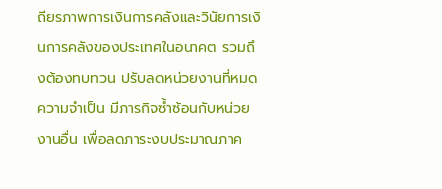ถียรภาพการเงินการคลังและวินัยการเงินการคลังของประเทศในอนาคต รวมถึงต้องทบทวน ปรับลดหน่วยงานที่หมดความจำเป็น มีภารกิจซ้ำซ้อนกับหน่วยงานอื่น เพื่อลดภาระงบประมาณภาค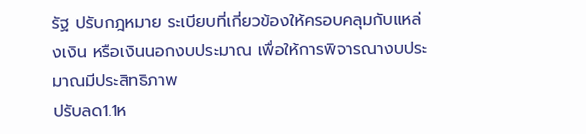รัฐ ปรับกฎหมาย ระเบียบที่เกี่ยวข้องให้ครอบคลุมกับแหล่งเงิน หรือเงินนอกงบประมาณ เพื่อให้การพิจารณางบประมาณมีประสิทธิภาพ
ปรับลด1.1ห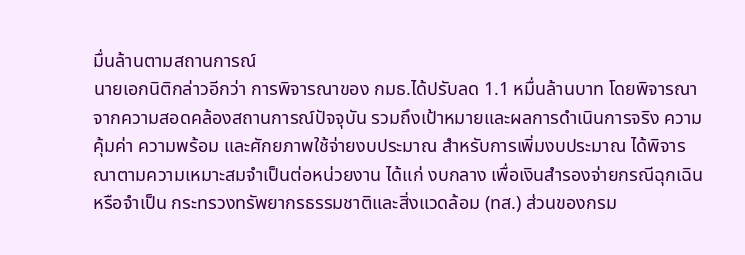มื่นล้านตามสถานการณ์
นายเอกนิติกล่าวอีกว่า การพิจารณาของ กมธ.ได้ปรับลด 1.1 หมื่นล้านบาท โดยพิจารณาจากความสอดคล้องสถานการณ์ปัจจุบัน รวมถึงเป้าหมายและผลการดำเนินการจริง ความคุ้มค่า ความพร้อม และศักยภาพใช้จ่ายงบประมาณ สำหรับการเพิ่มงบประมาณ ได้พิจารณาตามความเหมาะสมจำเป็นต่อหน่วยงาน ได้แก่ งบกลาง เพื่อเงินสำรองจ่ายกรณีฉุกเฉินหรือจำเป็น กระทรวงทรัพยากรธรรมชาติและสิ่งแวดล้อม (ทส.) ส่วนของกรม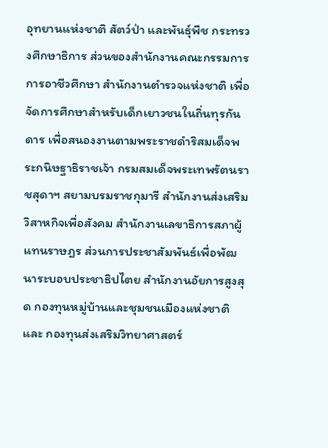อุทยานแห่งชาติ สัตว์ป่า และพันธุ์พืช กระทรวงศึกษาธิการ ส่วนของสำนักงานคณะกรรมการการอาชีวศึกษา สำนักงานตำรวจแห่งชาติ เพื่อจัดการศึกษาสำหรับเด็กเยาวชนในถิ่นทุรกันดาร เพื่อสนองงานตามพระราชดำริสมเด็จพระกนิษฐาธิราชเจ้า กรมสมเด็จพระเทพรัตนราชสุดาฯ สยามบรมราชกุมารี สำนักงานส่งเสริมวิสาหกิจเพื่อสังคม สำนักงานเลขาธิการสภาผู้แทนราษฎร ส่วนการประชาสัมพันธ์เพื่อพัฒนาระบอบประชาธิปไตย สำนักงานอัยการสูงสุด กองทุนหมู่บ้านและชุมชนเมืองแห่งชาติ และ กองทุนส่งเสริมวิทยาศาสตร์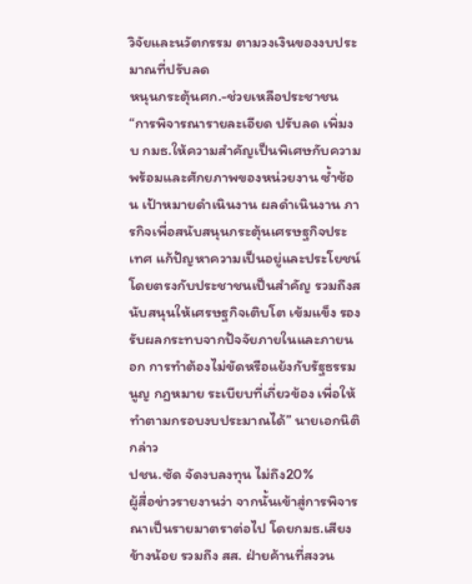วิจัยและนวัตกรรม ตามวงเงินของงบประมาณที่ปรับลด
หนุนกระตุ้นศก.-ช่วยเหลือประชาชน
“การพิจารณารายละเอียด ปรับลด เพิ่มงบ กมธ.ให้ความสำคัญเป็นพิเศษกับความพร้อมและศักยภาพของหน่วยงาน ซ้ำซ้อน เป้าหมายดำเนินงาน ผลดำเนินงาน ภารกิจเพื่อสนับสนุนกระตุ้นเศรษฐกิจประเทศ แก้ปัญหาความเป็นอยู่และประโยชน์โดยตรงกับประชาชนเป็นสำคัญ รวมถึงสนับสนุนให้เศรษฐกิจเติบโต เข้มแข็ง รองรับผลกระทบจากปัจจัยภายในและภายนอก การทำต้องไม่ขัดหรือแย้งกับรัฐธรรมนูญ กฎหมาย ระเบียบที่เกี่ยวข้อง เพื่อให้ทำตามกรอบงบประมาณได้” นายเอกนิติ กล่าว
ปชน.ซัด จัดงบลงทุน ไม่ถึง20%
ผู้สื่อข่าวรายงานว่า จากนั้นเข้าสู่การพิจารณาเป็นรายมาตราต่อไป โดยกมธ.เสียงข้างน้อย รวมถึง สส. ฝ่ายค้านที่สงวน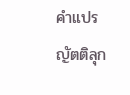คำแปรญัตติลุก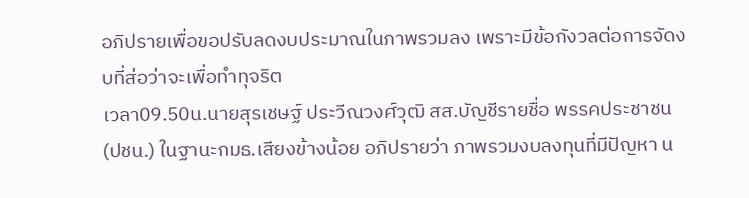อภิปรายเพื่อขอปรับลดงบประมาณในภาพรวมลง เพราะมีข้อกังวลต่อการจัดงบที่ส่อว่าจะเพื่อทำทุจริต
เวลา09.50น.นายสุรเชษฐ์ ประวีณวงศ์วุฒิ สส.บัญชีรายชื่อ พรรคประชาชน (ปชน.) ในฐานะกมธ.เสียงข้างน้อย อภิปรายว่า ภาพรวมงบลงทุนที่มีปัญหา น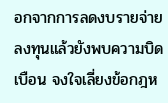อกจากการลดงบรายจ่ายลงทุนแล้วยังพบความบิดเบือน จงใจเลี่ยงข้อกฎห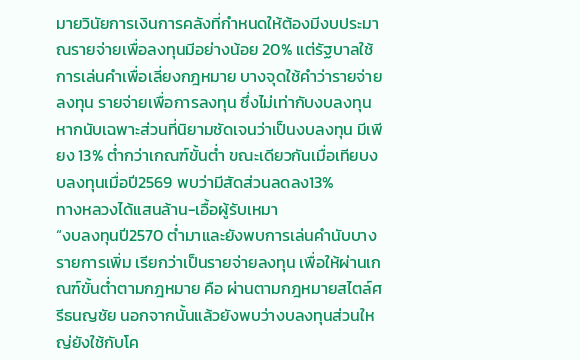มายวินัยการเงินการคลังที่กำหนดให้ต้องมีงบประมาณรายจ่ายเพื่อลงทุนมีอย่างน้อย 20% แต่รัฐบาลใช้การเล่นคำเพื่อเลี่ยงกฎหมาย บางจุดใช้คำว่ารายจ่ายลงทุน รายจ่ายเพื่อการลงทุน ซึ่งไม่เท่ากับงบลงทุน หากนับเฉพาะส่วนที่นิยามชัดเจนว่าเป็นงบลงทุน มีเพียง 13% ต่ำกว่าเกณฑ์ขั้นต่ำ ขณะเดียวกันเมื่อเทียบงบลงทุนเมื่อปี2569 พบว่ามีสัดส่วนลดลง13%
ทางหลวงได้แสนล้าน-เอื้อผู้รับเหมา
“งบลงทุนปี2570 ต่ำมาและยังพบการเล่นคำนับบางรายการเพิ่ม เรียกว่าเป็นรายจ่ายลงทุน เพื่อให้ผ่านเกณฑ์ขั้นต่ำตามกฎหมาย คือ ผ่านตามกฎหมายสไตล์ศรีธนญชัย นอกจากนั้นแล้วยังพบว่างบลงทุนส่วนใหญ่ยังใช้กับโค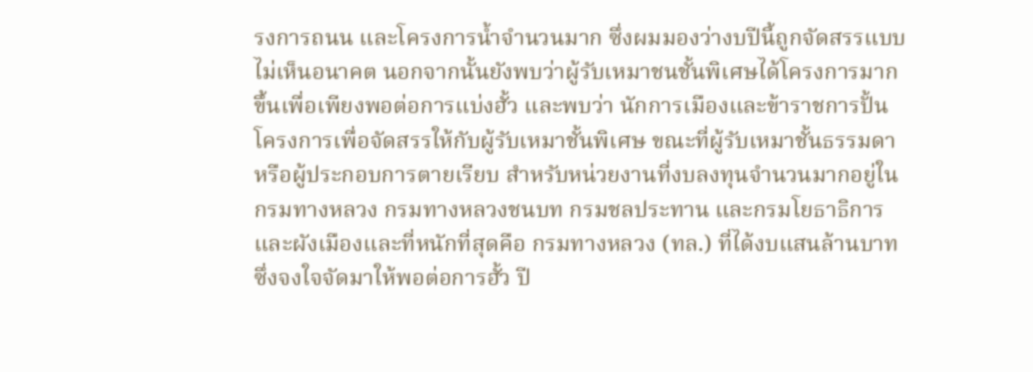รงการถนน และโครงการน้ำจำนวนมาก ซึ่งผมมองว่างบปีนี้ถูกจัดสรรแบบไม่เห็นอนาคต นอกจากนั้นยังพบว่าผู้รับเหมาชนชั้นพิเศษได้โครงการมากขึ้นเพื่อเพียงพอต่อการแบ่งฮั้ว และพบว่า นักการเมืองและข้าราชการปั้นโครงการเพื่อจัดสรรให้กับผู้รับเหมาชั้นพิเศษ ขณะที่ผู้รับเหมาชั้นธรรมดา หรือผู้ประกอบการตายเรียบ สำหรับหน่วยงานที่งบลงทุนจำนวนมากอยู่ใน กรมทางหลวง กรมทางหลวงชนบท กรมชลประทาน และกรมโยธาธิการและผังเมืองและที่หนักที่สุดคือ กรมทางหลวง (ทล.) ที่ได้งบแสนล้านบาท ซึ่งจงใจจัดมาให้พอต่อการฮั้ว ปี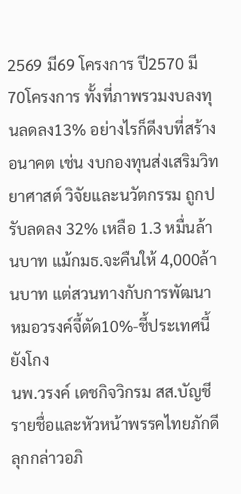2569 มี69 โครงการ ปี2570 มี 70โครงการ ทั้งที่ภาพรวมงบลงทุนลดลง13% อย่างไรก็ดีงบที่สร้างอนาคต เช่น งบกองทุนส่งเสริมวิทยาศาสต์ วิจัยและนวัตกรรม ถูกปรับลดลง 32% เหลือ 1.3 หมื่นล้านบาท แม้กมธ.จะคืนให้ 4,000ล้านบาท แต่สวนทางกับการพัฒนา
หมอวรงค์จี้ตัด10%-ชี้ประเทศนี้ยังโกง
นพ.วรงค์ เดชกิจวิกรม สส.บัญชีรายชื่อและหัวหน้าพรรคไทยภักดี ลุกกล่าวอภิ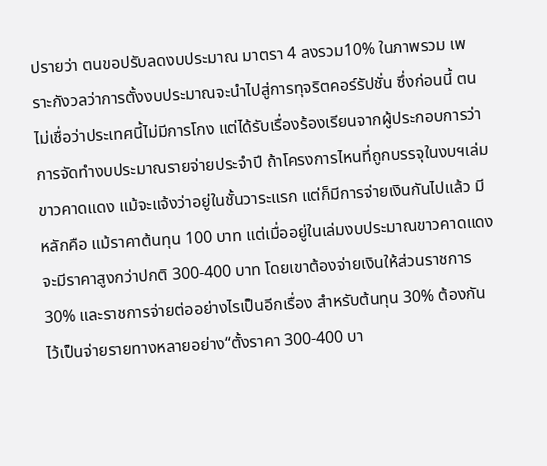ปรายว่า ตนขอปรับลดงบประมาณ มาตรา 4 ลงรวม10% ในภาพรวม เพราะกังวลว่าการตั้งงบประมาณจะนำไปสู่การทุจริตคอร์รัปชั่น ซึ่งก่อนนี้ ตนไม่เชื่อว่าประเทศนี้ไม่มีการโกง แต่ได้รับเรื่องร้องเรียนจากผู้ประกอบการว่า การจัดทำงบประมาณรายจ่ายประจำปี ถ้าโครงการไหนที่ถูกบรรจุในงบฯเล่มขาวคาดแดง แม้จะแจ้งว่าอยู่ในชั้นวาระแรก แต่ก็มีการจ่ายเงินกันไปแล้ว มีหลักคือ แม้ราคาต้นทุน 100 บาท แต่เมื่ออยู่ในเล่มงบประมาณขาวคาดแดง จะมีราคาสูงกว่าปกติ 300-400 บาท โดยเขาต้องจ่ายเงินให้ส่วนราชการ 30% และราชการจ่ายต่ออย่างไรเป็นอีกเรื่อง สำหรับต้นทุน 30% ต้องกันไว้เป็นจ่ายรายทางหลายอย่าง“ตั้งราคา 300-400 บา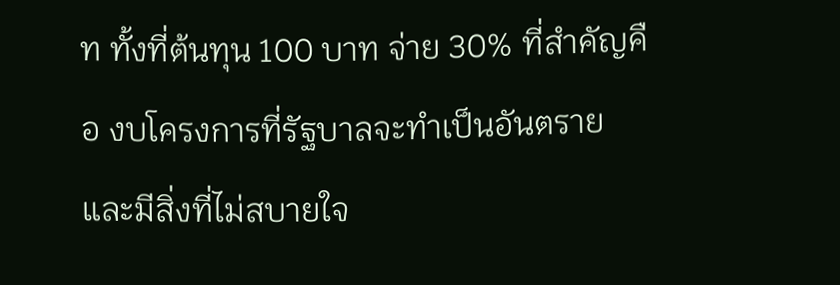ท ทั้งที่ต้นทุน 100 บาท จ่าย 30% ที่สำคัญคือ งบโครงการที่รัฐบาลจะทำเป็นอันตราย และมีสิ่งที่ไม่สบายใจ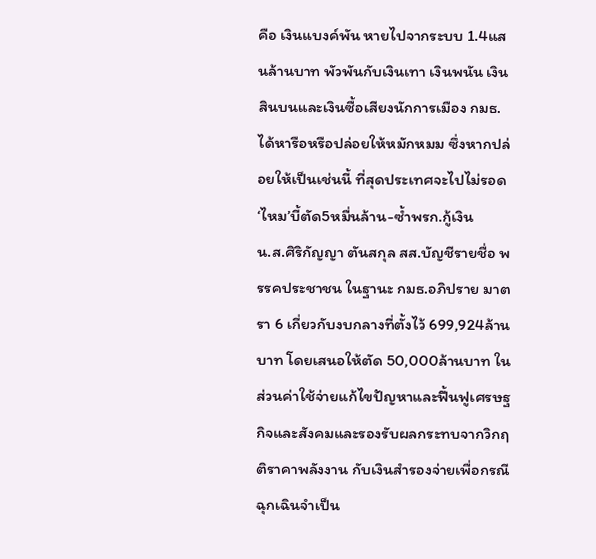คือ เงินแบงค์พัน หายไปจากระบบ 1.4แสนล้านบาท พัวพันกับเงินเทา เงินพนัน เงินสินบนและเงินซื้อเสียงนักการเมือง กมธ.ได้หารือหรือปล่อยให้หมักหมม ซึ่งหากปล่อยให้เป็นเช่นนี้ ที่สุดประเทศจะไปไม่รอด
‘ไหม’บี้ตัด5หมื่นล้าน-ซ้ำพรก.กู้เงิน
น.ส.ศิริกัญญา ตันสกุล สส.บัญชีรายชื่อ พรรคประชาชน ในฐานะ กมธ.อภิปราย มาตรา 6 เกี่ยวกับงบกลางที่ตั้งไว้ 699,924ล้านบาท โดยเสนอให้ตัด 50,000ล้านบาท ในส่วนค่าใช้จ่ายแก้ไขปัญหาและฟื้นฟูเศรษฐกิจและสังคมและรองรับผลกระทบจากวิกฤติราคาพลังงาน กับเงินสำรองจ่ายเพื่อกรณีฉุกเฉินจำเป็น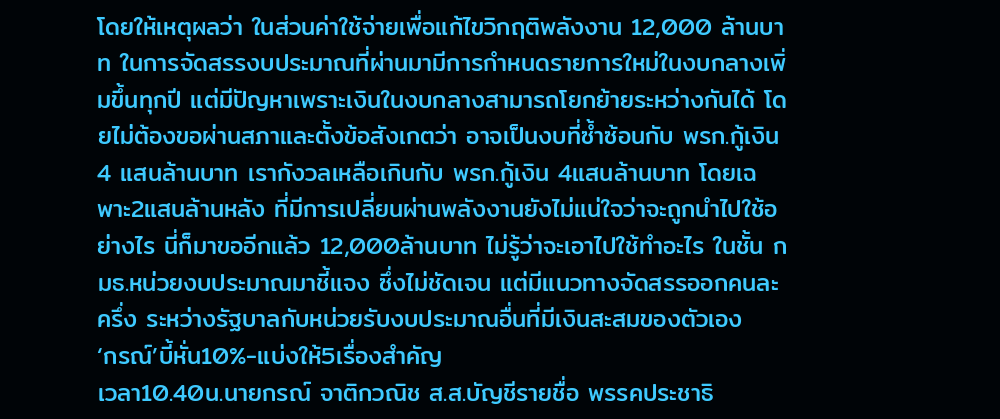โดยให้เหตุผลว่า ในส่วนค่าใช้จ่ายเพื่อแก้ไขวิกฤติพลังงาน 12,000 ล้านบาท ในการจัดสรรงบประมาณที่ผ่านมามีการกำหนดรายการใหม่ในงบกลางเพิ่มขึ้นทุกปี แต่มีปัญหาเพราะเงินในงบกลางสามารถโยกย้ายระหว่างกันได้ โดยไม่ต้องขอผ่านสภาและตั้งข้อสังเกตว่า อาจเป็นงบที่ซ้ำซ้อนกับ พรก.กู้เงิน 4 แสนล้านบาท เรากังวลเหลือเกินกับ พรก.กู้เงิน 4แสนล้านบาท โดยเฉพาะ2แสนล้านหลัง ที่มีการเปลี่ยนผ่านพลังงานยังไม่แน่ใจว่าจะถูกนำไปใช้อย่างไร นี่ก็มาขออีกแล้ว 12,000ล้านบาท ไม่รู้ว่าจะเอาไปใช้ทำอะไร ในชั้น กมธ.หน่วยงบประมาณมาชี้แจง ซึ่งไม่ชัดเจน แต่มีแนวทางจัดสรรออกคนละครึ่ง ระหว่างรัฐบาลกับหน่วยรับงบประมาณอื่นที่มีเงินสะสมของตัวเอง
‘กรณ์’บี้หั่น10%-แบ่งให้5เรื่องสำคัญ
เวลา10.40น.นายกรณ์ จาติกวณิช ส.ส.บัญชีรายชื่อ พรรคประชาธิ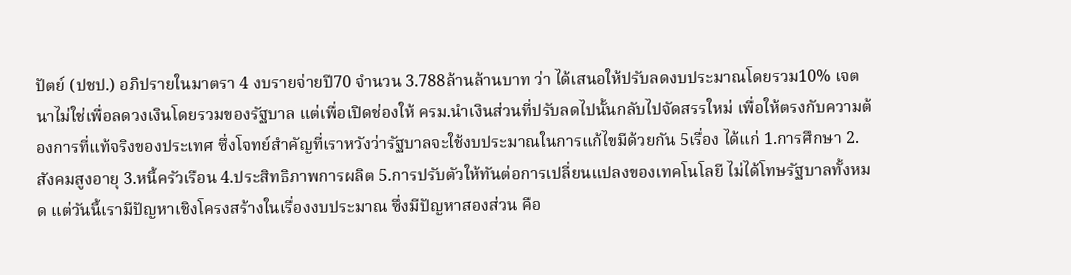ปัตย์ (ปชป.) อภิปรายในมาตรา 4 งบรายจ่ายปี70 จำนวน 3.788ล้านล้านบาท ว่า ได้เสนอให้ปรับลดงบประมาณโดยรวม10% เจตนาไม่ใช่เพื่อลดวงเงินโดยรวมของรัฐบาล แต่เพื่อเปิดช่องให้ ครม.นำเงินส่วนที่ปรับลดไปนั้นกลับไปจัดสรรใหม่ เพื่อให้ตรงกับความต้องการที่แท้จริงของประเทศ ซึ่งโจทย์สำคัญที่เราหวังว่ารัฐบาลจะใช้งบประมาณในการแก้ไขมีด้วยกัน 5เรื่อง ได้แก่ 1.การศึกษา 2.สังคมสูงอายุ 3.หนี้ครัวเรือน 4.ประสิทธิภาพการผลิต 5.การปรับตัวให้ทันต่อการเปลี่ยนแปลงของเทคโนโลยี ไม่ได้โทษรัฐบาลทั้งหมด แต่วันนี้เรามีปัญหาเชิงโครงสร้างในเรื่องงบประมาณ ซึ่งมีปัญหาสองส่วน คือ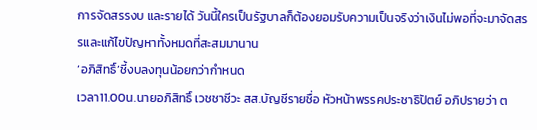การจัดสรรงบ และรายได้ วันนี้ใครเป็นรัฐบาลก็ต้องยอมรับความเป็นจริงว่าเงินไม่พอที่จะมาจัดสรรและแก้ไขปัญหาทั้งหมดที่สะสมมานาน
‘อภิสิทธิ์’ชี้งบลงทุนน้อยกว่ากำหนด
เวลา11.00น.นายอภิสิทธิ์ เวชชาชีวะ สส.บัญชีรายชื่อ หัวหน้าพรรคประชาธิปัตย์ อภิปรายว่า ต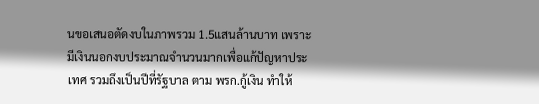นขอเสนอตัดงบในภาพรวม 1.5แสนล้านบาท เพราะมีเงินนอกงบประมาณจำนวนมากเพื่อแก้ปัญหาประเทศ รวมถึงเป็นปีที่รัฐบาล ตาม พรก.กู้เงิน ทำให้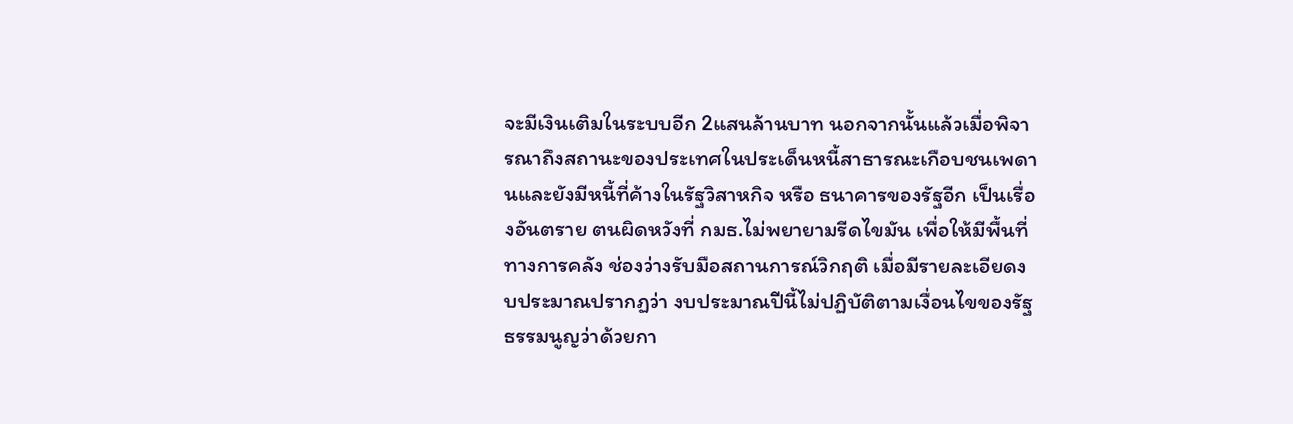จะมีเงินเติมในระบบอีก 2แสนล้านบาท นอกจากนั้นแล้วเมื่อพิจารณาถึงสถานะของประเทศในประเด็นหนี้สาธารณะเกือบชนเพดานและยังมีหนี้ที่ค้างในรัฐวิสาหกิจ หรือ ธนาคารของรัฐอีก เป็นเรื่องอันตราย ตนผิดหวังที่ กมธ.ไม่พยายามรีดไขมัน เพื่อให้มีพื้นที่ทางการคลัง ช่องว่างรับมือสถานการณ์วิกฤติ เมื่อมีรายละเอียดงบประมาณปรากฏว่า งบประมาณปีนี้ไม่ปฏิบัติตามเงื่อนไขของรัฐธรรมนูญว่าด้วยกา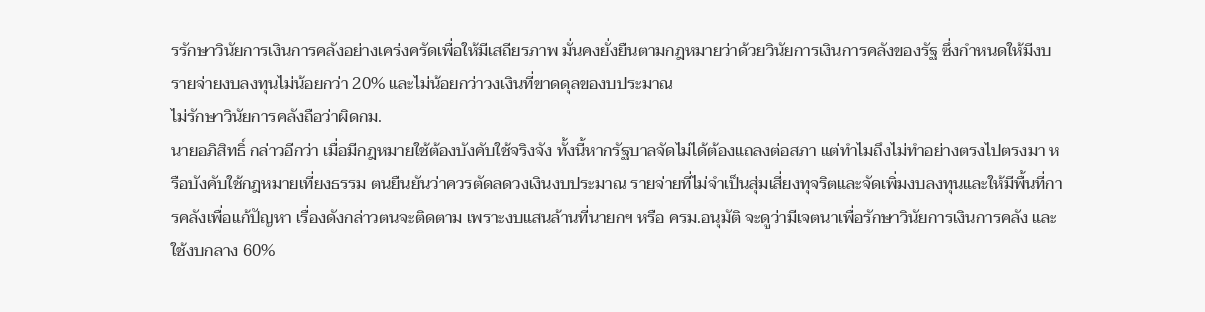รรักษาวินัยการเงินการคลังอย่างเคร่งครัดเพื่อให้มีเสถียรภาพ มั่นคงยั่งยืนตามกฎหมายว่าด้วยวินัยการเงินการคลังของรัฐ ซึ่งกำหนดให้มีงบรายจ่ายงบลงทุนไม่น้อยกว่า 20% และไม่น้อยกว่าวงเงินที่ขาดดุลของบประมาณ
ไม่รักษาวินัยการคลังถือว่าผิดกม.
นายอภิสิทธิ์ กล่าวอีกว่า เมื่อมีกฎหมายใช้ต้องบังคับใช้จริงจัง ทั้งนี้หากรัฐบาลจัดไม่ได้ต้องแถลงต่อสภา แต่ทำไมถึงไม่ทำอย่างตรงไปตรงมา หรือบังคับใช้กฎหมายเที่ยงธรรม ตนยืนยันว่าควรตัดลดวงเงินงบประมาณ รายจ่ายที่ไม่จำเป็นสุ่มเสี่ยงทุจริตและจัดเพิ่มงบลงทุนและให้มีพื้นที่การคลังเพื่อแก้ปัญหา เรื่องดังกล่าวตนจะติดตาม เพราะงบแสนล้านที่นายกฯ หรือ ครม.อนุมัติ จะดูว่ามีเจตนาเพื่อรักษาวินัยการเงินการคลัง และใช้งบกลาง 60%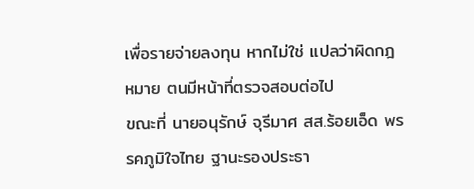เพื่อรายจ่ายลงทุน หากไม่ใช่ แปลว่าผิดกฎหมาย ตนมีหน้าที่ตรวจสอบต่อไป
ขณะที่ นายอนุรักษ์ จุรีมาศ สส.ร้อยเอ็ด พรรคภูมิใจไทย ฐานะรองประธา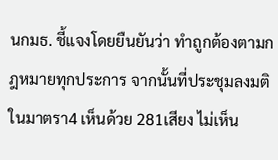นกมธ. ชี้แจงโดยยืนยันว่า ทำถูกต้องตามกฎหมายทุกประการ จากนั้นที่ประชุมลงมติในมาตรา4 เห็นด้วย 281เสียง ไม่เห็น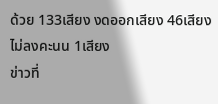ด้วย 133เสียง งดออกเสียง 46เสียง ไม่ลงคะนน 1เสียง
ข่าวที่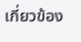เกี่ยวข้อง